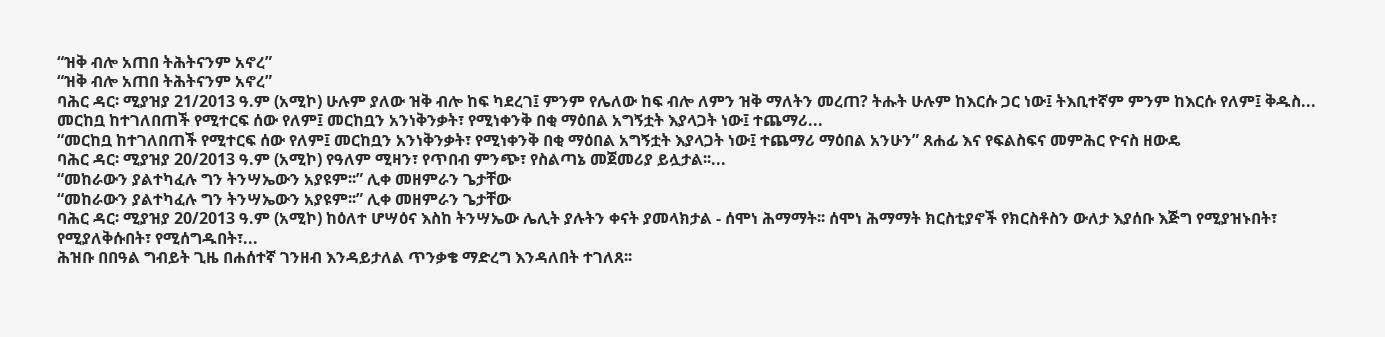“ዝቅ ብሎ አጠበ ትሕትናንም አኖረ”
“ዝቅ ብሎ አጠበ ትሕትናንም አኖረ”
ባሕር ዳር፡ ሚያዝያ 21/2013 ዓ.ም (አሚኮ) ሁሉም ያለው ዝቅ ብሎ ከፍ ካደረገ፤ ምንም የሌለው ከፍ ብሎ ለምን ዝቅ ማለትን መረጠ? ትሑት ሁሉም ከእርሱ ጋር ነው፤ ትእቢተኛም ምንም ከእርሱ የለም፤ ቅዱስ...
መርከቧ ከተገለበጠች የሚተርፍ ሰው የለም፤ መርከቧን አንነቅንቃት፣ የሚነቀንቅ በቂ ማዕበል አግኝቷት እያላጋት ነው፤ ተጨማሪ...
“መርከቧ ከተገለበጠች የሚተርፍ ሰው የለም፤ መርከቧን አንነቅንቃት፣ የሚነቀንቅ በቂ ማዕበል አግኝቷት እያላጋት ነው፤ ተጨማሪ ማዕበል አንሁን” ጸሐፊ እና የፍልስፍና መምሕር ዮናስ ዘውዴ
ባሕር ዳር፡ ሚያዝያ 20/2013 ዓ.ም (አሚኮ) የዓለም ሚዛን፣ የጥበብ ምንጭ፣ የስልጣኔ መጀመሪያ ይሏታል፡፡...
“መከራውን ያልተካፈሉ ግን ትንሣኤውን አያዩም፡፡” ሊቀ መዘምራን ጌታቸው
“መከራውን ያልተካፈሉ ግን ትንሣኤውን አያዩም፡፡” ሊቀ መዘምራን ጌታቸው
ባሕር ዳር፡ ሚያዝያ 20/2013 ዓ.ም (አሚኮ) ከዕለተ ሆሣዕና እስከ ትንሣኤው ሌሊት ያሉትን ቀናት ያመላክታል - ሰሞነ ሕማማት፡፡ ሰሞነ ሕማማት ክርስቲያኖች የክርስቶስን ውለታ እያሰቡ እጅግ የሚያዝኑበት፣ የሚያለቅሱበት፣ የሚሰግዱበት፣...
ሕዝቡ በበዓል ግብይት ጊዜ በሐሰተኛ ገንዘብ እንዳይታለል ጥንቃቄ ማድረግ እንዳለበት ተገለጸ፡፡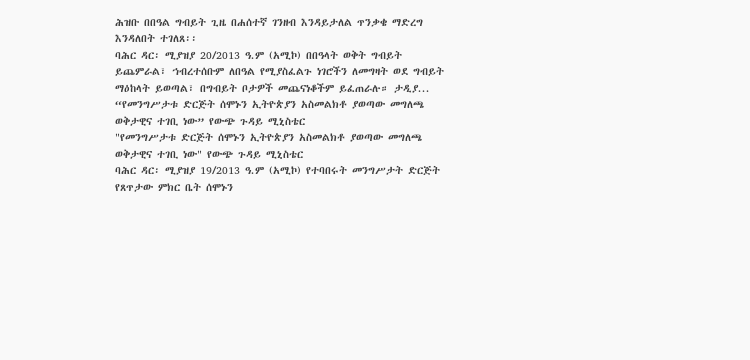ሕዝቡ በበዓል ግብይት ጊዜ በሐሰተኛ ገንዘብ እንዳይታለል ጥንቃቄ ማድረግ እንዳለበት ተገለጸ፡፡
ባሕር ዳር፡ ሚያዝያ 20/2013 ዓ.ም (አሚኮ) በበዓላት ወቅት ግብይት ይጨምራል፣ ኀብረተሰቡም ለበዓል የሚያስፈልጉ ነገሮችን ለመግዛት ወደ ግብይት ማዕከላት ይወጣል፣ በግብይት ቦታዎች መጨናነቆችም ይፈጠራሉ። ታዲያ...
“የመንግሥታቱ ድርጅት ሰሞኑን ኢትዮጵያን አስመልክቶ ያወጣው መግለጫ ወቅታዊና ተገቢ ነው” የውጭ ጉዳይ ሚኒስቴር
"የመንግሥታቱ ድርጅት ሰሞኑን ኢትዮጵያን አስመልክቶ ያወጣው መግለጫ ወቅታዊና ተገቢ ነው" የውጭ ጉዳይ ሚኒስቴር
ባሕር ዳር፡ ሚያዝያ 19/2013 ዓ.ም (አሚኮ) የተባበሩት መንግሥታት ድርጅት የጸጥታው ምክር ቤት ሰሞኑን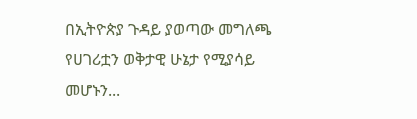በኢትዮጵያ ጉዳይ ያወጣው መግለጫ የሀገሪቷን ወቅታዊ ሁኔታ የሚያሳይ መሆኑን...